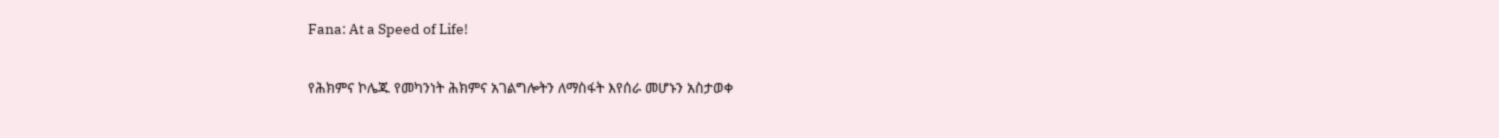Fana: At a Speed of Life!

የሕክምና ኮሌጁ የመካንነት ሕክምና አገልግሎትን ለማስፋት እየሰራ መሆኑን አስታወቀ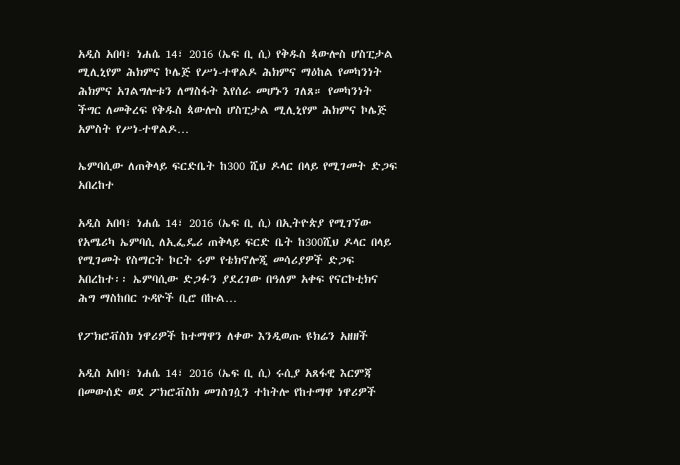አዲስ አበባ፣ ነሐሴ 14፣ 2016 (ኤፍ ቢ ሲ) የቅዱስ ጳውሎስ ሆስፒታል ሚሊኒየም ሕክምና ኮሌጅ የሥነ-ተዋልዶ ሕክምና ማዕከል የመካንነት ሕክምና አገልግሎቱን ለማስፋት እየሰራ መሆኑን ገለጸ። የመካንነት ችግር ለመቅረፍ የቅዱስ ጳውሎስ ሆስፒታል ሚሊኒየም ሕክምና ኮሌጅ አምስት የሥነ-ተዋልዶ…

ኤምባሲው ለጠቅላይ ፍርድቤት ከ300 ሺህ ዶላር በላይ የሚገመት ድጋፍ አበረከተ

አዲስ አበባ፣ ነሐሴ 14፣ 2016 (ኤፍ ቢ ሲ) በኢትዮጵያ የሚገኘው የአሜሪካ ኤምባሲ ለኢፌዴሪ ጠቅላይ ፍርድ ቤት ከ300ሺህ ዶላር በላይ የሚገመት የስማርት ኮርት ሩም የቴክኖሎጂ መሳሪያዎች ድጋፍ አበረከተ፡፡ ኤምባሲው ድጋፉን ያደረገው በዓለም አቀፍ የናርኮቲክና ሕግ ማስከበር ጉዳዮች ቢሮ በኩል…

የፖክሮቭስክ ነዋሪዎች ከተማዋን ለቀው እንዲወጡ ዩክሬን አዘዘች

አዲስ አበባ፣ ነሐሴ 14፣ 2016 (ኤፍ ቢ ሲ) ሩሲያ አጸፋዊ እርምጃ በመውሰድ ወደ ፖክሮቭስክ መገስገሷን ተከትሎ የከተማዋ ነዋሪዎች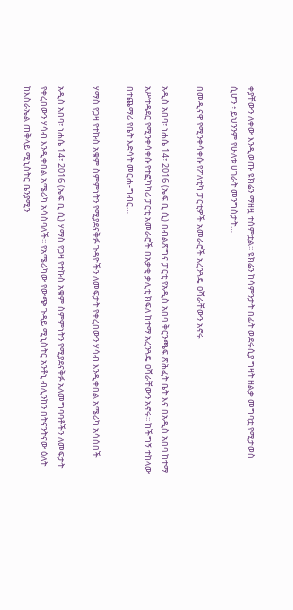ቀያቸውን ለቀው እንዲወጡ ዩክሬን ማዘዟ ተሰምቷል፡፡ ዩክሬን ከሳምንታት በፊት ወደሩሲያ ግዛት ዘልቃ መግባቷ የሚታወስ ሲሆን ፥ ይህንንም የሁለቱ ሀገራት መንግስታት…

በመዲናዋ የሚንቀሳቀሱ የፖለቲካ ፓርቲዎች አመራሮች አረንጓዴ ዐሻራቸውን አኖሩ

አዲስ አበባ፣ ነሐሴ 14፣ 2016 (ኤፍ ቢ ሲ) በብልጽግና ፓርቲ የአዲስ አበባ ቅርንጫፍ ጽሕፈት ቤት እና በአዲስ አበባ ከተማ አሥተዳደር የሚንቀሳቀሱ የተፎካካሪ ፓርቲ አመራሮች በአቃቂ ቃሊቲ ክፍለ ከተማ አረንጓዴ ዐሻራቸውን አኖሩ፡፡ ከችግኝ ተከላው በተጨማሪ የቤት እድሳት መርሐ-ግብር…

ሃማስ የጋዛ የተኩስ አቁም ስምምነትን የሚያደናቅፉ ጉዳዮችን ለመፍታት የቀረበውን ሃሳብ እንዲቀበል አሜሪካ አሳሰበች

አዲስ አበባ፣ ነሐሴ 14፣ 2016 (ኤፍ ቢ ሲ) ሃማስ የጋዛ የተኩስ አቁም ስምምነትን የሚያደናቅፉ አለመግባባቶችን ለመፍታት የቀረበውን ሃሳብ እንዲቀበል አሜሪካ አሳስባለች፡፡ የአሜሪካው የውጭ ጉዳይ ሚኒስትር አንቶኒ ብሊንከን በትናንትናው ዕለት ከእስራኤል ጠቅላይ ሚኒስትር ቤንያሚን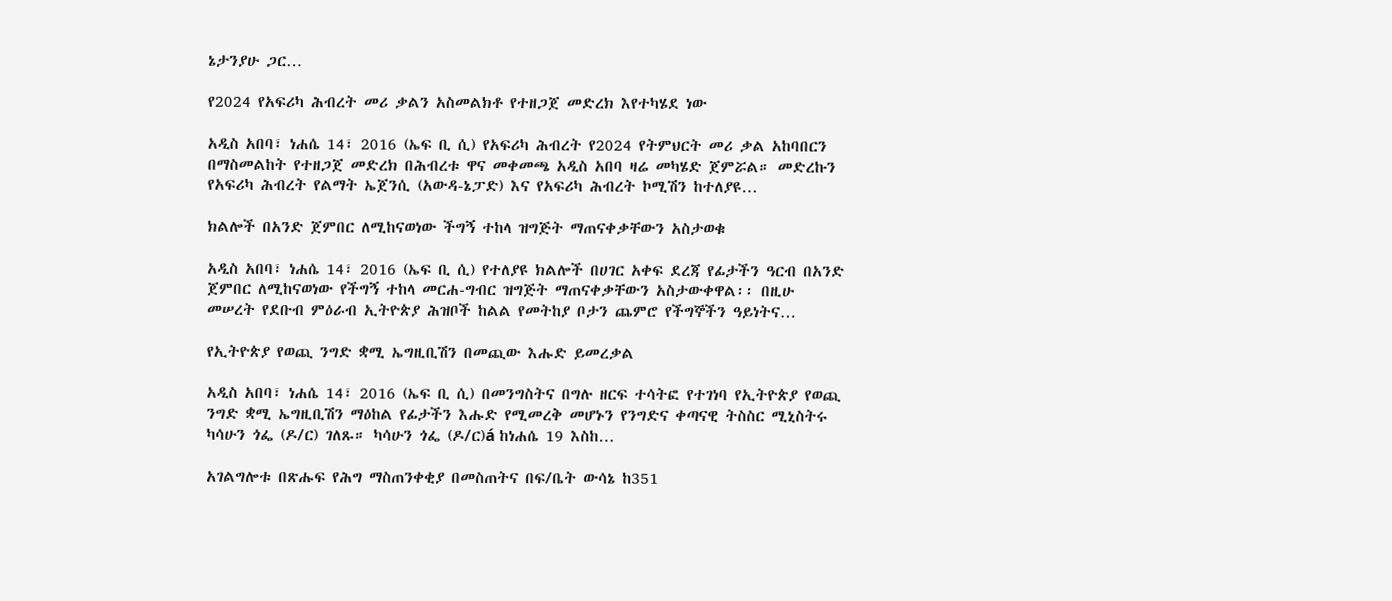ኔታንያሁ ጋር…

የ2024 የአፍሪካ ሕብረት መሪ ቃልን አስመልክቶ የተዘጋጀ መድረክ እየተካሄደ ነው

አዲስ አበባ፣ ነሐሴ 14፣ 2016 (ኤፍ ቢ ሲ) የአፍሪካ ሕብረት የ2024 የትምህርት መሪ ቃል አከባበርን በማስመልከት የተዘጋጀ መድረክ በሕብረቱ ዋና መቀመጫ አዲስ አበባ ዛሬ መካሄድ ጀምሯል። መድረኩን የአፍሪካ ሕብረት የልማት ኤጀንሲ (አውዳ-ኔፓድ) እና የአፍሪካ ሕብረት ኮሚሽን ከተለያዩ…

ክልሎች በአንድ ጀምበር ለሚከናወነው ችግኝ ተከላ ዝግጅት ማጠናቀቃቸውን አስታወቁ

አዲስ አበባ፣ ነሐሴ 14፣ 2016 (ኤፍ ቢ ሲ) የተለያዩ ክልሎች በሀገር አቀፍ ደረጃ የፊታችን ዓርብ በአንድ ጀምበር ለሚከናወነው የችግኝ ተከላ መርሐ-ግብር ዝግጅት ማጠናቀቃቸውን አስታውቀዋል፡፡ በዚሁ መሠረት የደቡብ ምዕራብ ኢትዮጵያ ሕዝቦች ከልል የመትከያ ቦታን ጨምሮ የችግኞችን ዓይነትና…

የኢትዮጵያ የወጪ ንግድ ቋሚ ኤግዚቢሽን በመጪው እሑድ ይመረቃል

አዲስ አበባ፣ ነሐሴ 14፣ 2016 (ኤፍ ቢ ሲ) በመንግስትና በግሉ ዘርፍ ተሳትፎ የተገነባ የኢትዮጵያ የወጪ ንግድ ቋሚ ኤግዚቢሽን ማዕከል የፊታችን እሑድ የሚመረቅ መሆኑን የንግድና ቀጣናዊ ትስስር ሚኒስትሩ ካሳሁን ጎፌ (ዶ/ር) ገለጹ። ካሳሁን ጎፌ (ዶ/ር)á ከነሐሴ 19 እስከ…

አገልግሎቱ በጽሑፍ የሕግ ማስጠንቀቂያ በመስጠትና በፍ/ቤት ውሳኔ ከ351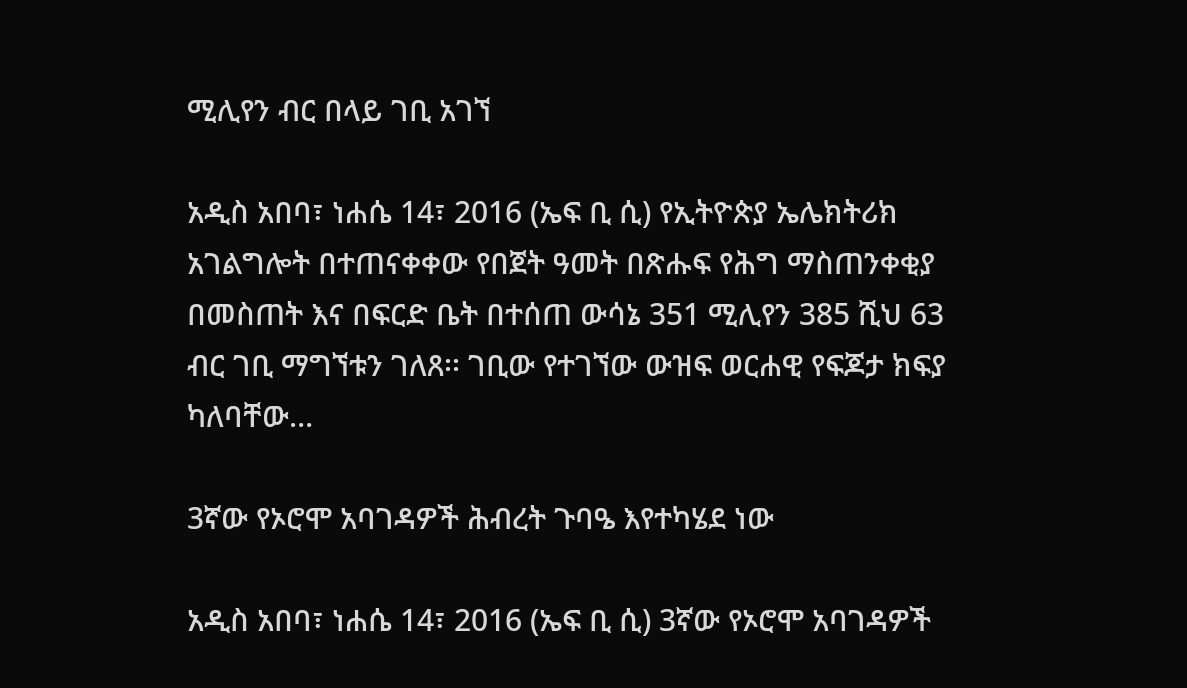ሚሊየን ብር በላይ ገቢ አገኘ

አዲስ አበባ፣ ነሐሴ 14፣ 2016 (ኤፍ ቢ ሲ) የኢትዮጵያ ኤሌክትሪክ አገልግሎት በተጠናቀቀው የበጀት ዓመት በጽሑፍ የሕግ ማስጠንቀቂያ በመስጠት እና በፍርድ ቤት በተሰጠ ውሳኔ 351 ሚሊየን 385 ሺህ 63 ብር ገቢ ማግኘቱን ገለጸ፡፡ ገቢው የተገኘው ውዝፍ ወርሐዊ የፍጆታ ክፍያ ካለባቸው…

3ኛው የኦሮሞ አባገዳዎች ሕብረት ጉባዔ እየተካሄደ ነው

አዲስ አበባ፣ ነሐሴ 14፣ 2016 (ኤፍ ቢ ሲ) 3ኛው የኦሮሞ አባገዳዎች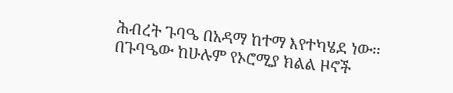ሕብረት ጉባዔ በአዳማ ከተማ እየተካሄደ ነው፡፡ በጉባዔው ከሁሉም የኦሮሚያ ክልል ዞኖች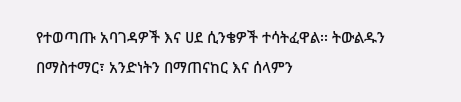የተወጣጡ አባገዳዎች እና ሀደ ሲንቄዎች ተሳትፈዋል፡፡ ትውልዱን በማስተማር፣ አንድነትን በማጠናከር እና ሰላምን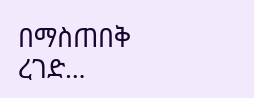በማስጠበቅ ረገድ…